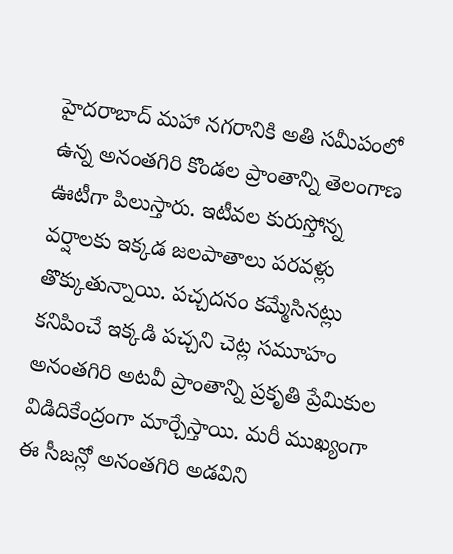హైదరాబాద్ మహా నగరానికి అతి సమీపంలో ఉన్న అనంతగిరి కొండల ప్రాంతాన్ని తెలంగాణ ఊటీగా పిలుస్తారు. ఇటీవల కురుస్తోన్న వర్షాలకు ఇక్కడ జలపాతాలు పరవళ్లు తొక్కుతున్నాయి. పచ్చదనం కమ్మేసినట్లు కనిపించే ఇక్కడి పచ్చని చెట్ల సమూహం అనంతగిరి అటవీ ప్రాంతాన్ని ప్రకృతి ప్రేమికుల విడిదికేంద్రంగా మార్చేస్తాయి. మరీ ముఖ్యంగా ఈ సీజన్లో అనంతగిరి అడవిని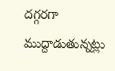దగ్గరగా ముద్దాడుతున్నట్లు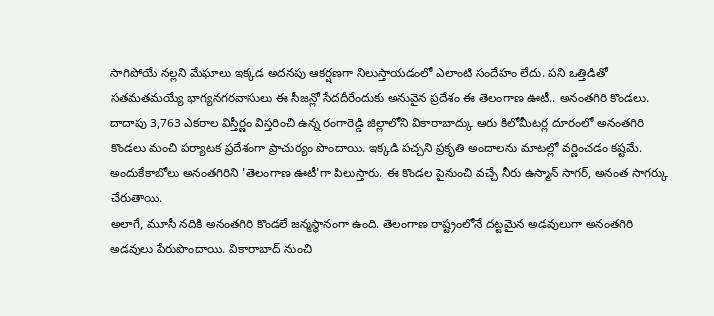సాగిపోయే నల్లని మేఘాలు ఇక్కడ అదనపు ఆకర్షణగా నిలుస్తాయడంలో ఎలాంటి సందేహం లేదు. పని ఒత్తిడితో సతమతమయ్యే భాగ్యనగరవాసులు ఈ సీజన్లో సేదదీరేందుకు అనువైన ప్రదేశం ఈ తెలంగాణ ఊటీ.. అనంతగిరి కొండలు.
దాదాపు 3,763 ఎకరాల విస్తీర్ణం విస్తరించి ఉన్న రంగారెడ్డి జిల్లాలోని వికారాబాద్కు ఆరు కిలోమీటర్ల దూరంలో అనంతగిరి కొండలు మంచి పర్యాటక ప్రదేశంగా ప్రాచుర్యం పొందాయి. ఇక్కడి పచ్చని ప్రకృతి అందాలను మాటల్లో వర్ణించడం కష్టమే. అందుకేకాబోలు అనంతగిరిని 'తెలంగాణ ఊటీ'గా పిలుస్తారు. ఈ కొండల పైనుంచి వచ్చే నీరు ఉస్మాన్ సాగర్, అనంత సాగర్కు చేరుతాయి.
అలాగే, మూసీ నదికి అనంతగిరి కొండలే జన్మస్థానంగా ఉంది. తెలంగాణ రాష్ట్రంలోనే దట్టమైన అడవులుగా అనంతగిరి అడవులు పేరుపొందాయి. వికారాబాద్ నుంచి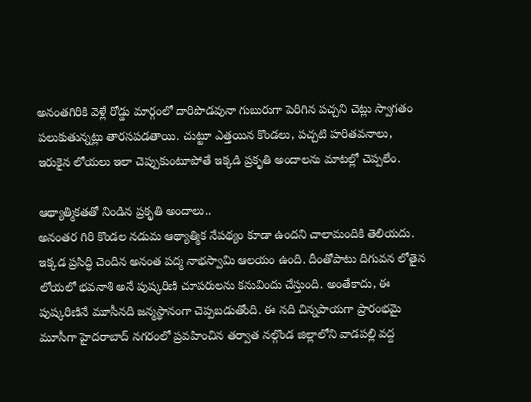అనంతగిరికి వెళ్లే రోడ్డు మార్గంలో దారిపొడవునా గుబురుగా పెరిగిన పచ్చని చెట్లు స్వాగతం పలుకుతున్నట్లు తారసపడతాయి. చుట్టూ ఎత్తయిన కొండలు, పచ్చటి హరితవనాలు, ఇరుకైన లోయలు ఇలా చెప్పుకుంటూపోతే ఇక్కడి ప్రకృతి అందాలను మాటల్లో చెప్పలేం.

ఆథ్యాత్మికతతో నిండిన ప్రకృతి అందాలు..
అనంతర గిరి కొండల నడుమ ఆథ్యాత్మిక నేపథ్యం కూడా ఉందని చాలామందికి తెలియదు. ఇక్కడ ప్రసిద్ధి చెందిన అనంత పద్మ నాభస్వామి ఆలయం ఉంది. దీంతోపాటు దిగువన లోతైన లోయలో భవనాశి అనే పుష్కరిణి చూపరులను కనువిందు చేస్తుంది. అంతేకాదు, ఈ పుష్కరిణినే మూసీనది జన్మస్థానంగా చెప్పబడుతోంది. ఈ నది చిన్నపాయగా ప్రారంభమై మూసీగా హైదరాబాద్ నగరంలో ప్రవహించిన తర్వాత నల్గొండ జిల్లాలోని వాడపల్లి వద్ద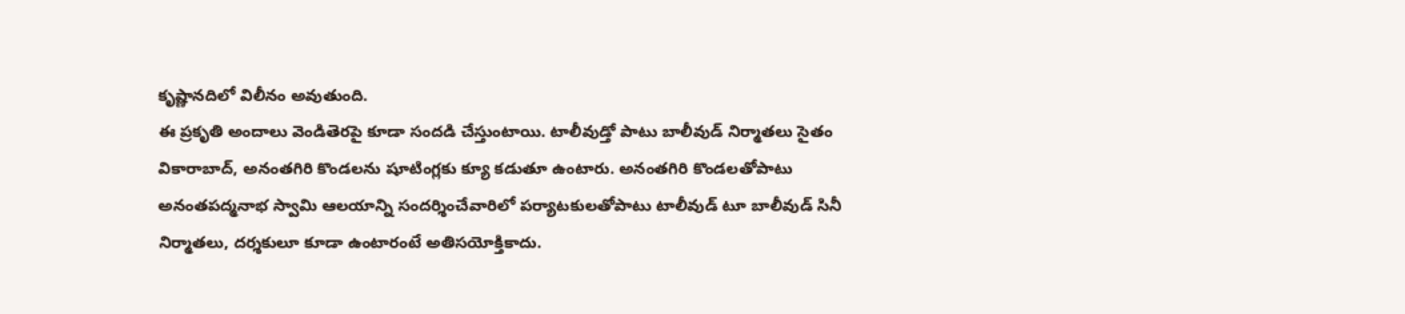కృష్ణానదిలో విలీనం అవుతుంది.
ఈ ప్రకృతి అందాలు వెండితెరపై కూడా సందడి చేస్తుంటాయి. టాలీవుడ్తో పాటు బాలీవుడ్ నిర్మాతలు సైతం వికారాబాద్, అనంతగిరి కొండలను షూటింగ్లకు క్యూ కడుతూ ఉంటారు. అనంతగిరి కొండలతోపాటు అనంతపద్మనాభ స్వామి ఆలయాన్ని సందర్శించేవారిలో పర్యాటకులతోపాటు టాలీవుడ్ టూ బాలీవుడ్ సినీ నిర్మాతలు, దర్శకులూ కూడా ఉంటారంటే అతిసయోక్తికాదు.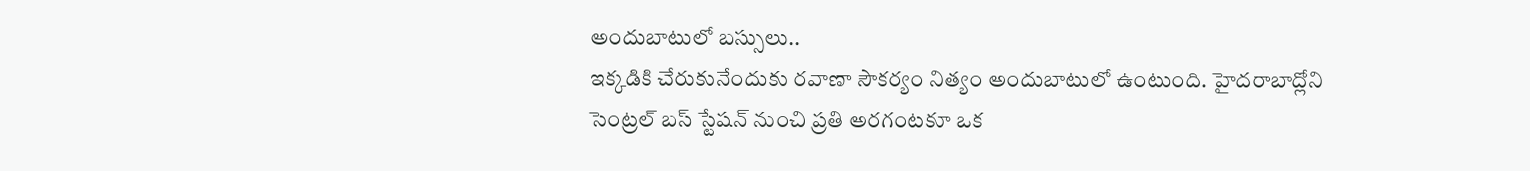అందుబాటులో బస్సులు..
ఇక్కడికి చేరుకునేందుకు రవాణా సౌకర్యం నిత్యం అందుబాటులో ఉంటుంది. హైదరాబాద్లోని సెంట్రల్ బస్ స్టేషన్ నుంచి ప్రతి అరగంటకూ ఒక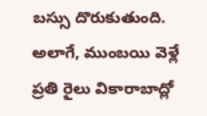బస్సు దొరుకుతుంది. అలాగే, ముంబయి వెళ్లే ప్రతి రైలు వికారాబాద్లో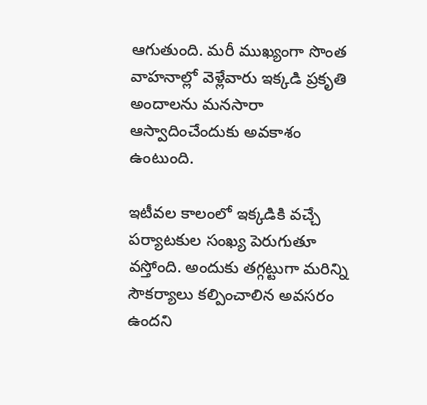ఆగుతుంది. మరీ ముఖ్యంగా సొంత వాహనాల్లో వెళ్లేవారు ఇక్కడి ప్రకృతి అందాలను మనసారా ఆస్వాదించేందుకు అవకాశం ఉంటుంది.

ఇటీవల కాలంలో ఇక్కడికి వచ్చే పర్యాటకుల సంఖ్య పెరుగుతూ వస్తోంది. అందుకు తగ్గట్టుగా మరిన్ని సౌకర్యాలు కల్పించాలిన అవసరం ఉందని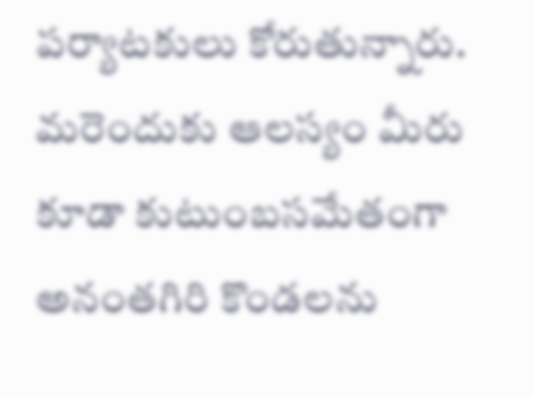పర్యాటకులు కోరుతున్నారు. మరెందుకు ఆలస్యం మీరు కూడా కుటుంబసమేతంగా అనంతగిరి కొండలను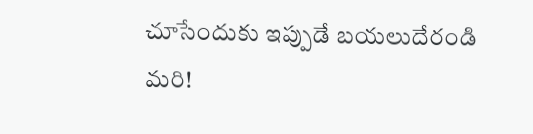చూసేందుకు ఇప్పుడే బయలుదేరండి మరి!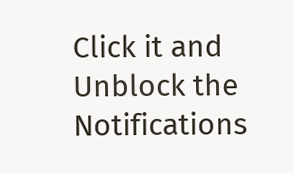Click it and Unblock the Notifications